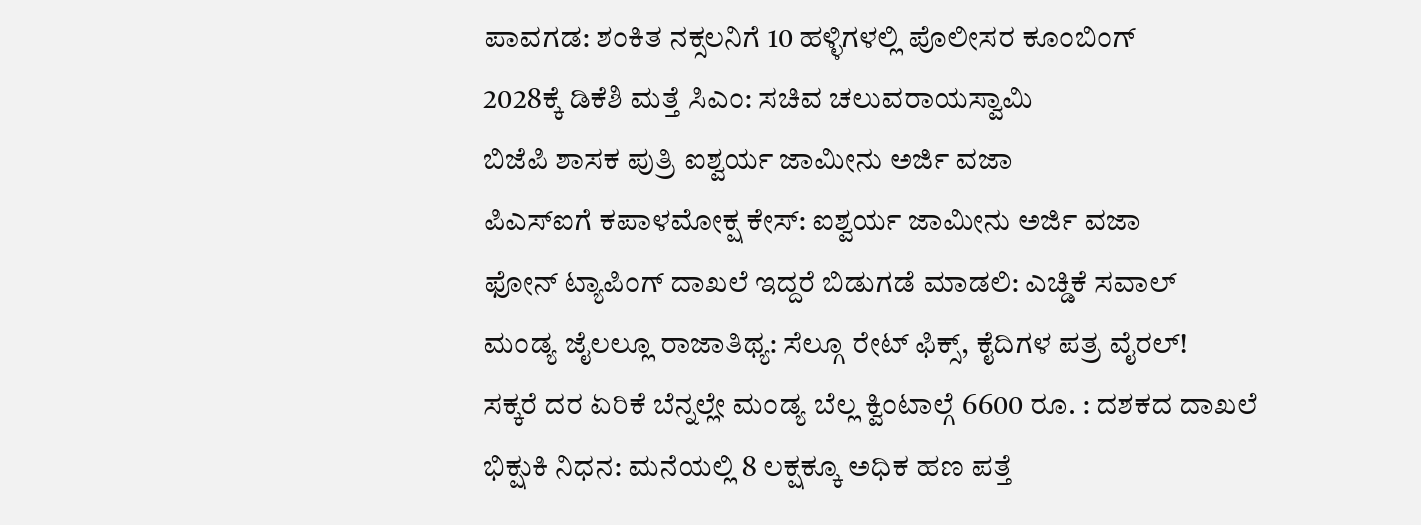ಪಾವಗಡ: ಶಂಕಿತ ನಕ್ಸಲನಿಗೆ 10 ಹಳ್ಳಿಗಳಲ್ಲಿ ಪೊಲೀಸರ ಕೂಂಬಿಂಗ್
2028ಕ್ಕೆ ಡಿಕೆಶಿ ಮತ್ತೆ ಸಿಎಂ: ಸಚಿವ ಚಲುವರಾಯಸ್ವಾಮಿ
ಬಿಜೆಪಿ ಶಾಸಕ ಪುತ್ರಿ ಐಶ್ವರ್ಯ ಜಾಮೀನು ಅರ್ಜಿ ವಜಾ
ಪಿಎಸ್ಐಗೆ ಕಪಾಳಮೋಕ್ಷ ಕೇಸ್: ಐಶ್ವರ್ಯ ಜಾಮೀನು ಅರ್ಜಿ ವಜಾ
ಫೋನ್ ಟ್ಯಾಪಿಂಗ್ ದಾಖಲೆ ಇದ್ದರೆ ಬಿಡುಗಡೆ ಮಾಡಲಿ: ಎಚ್ಡಿಕೆ ಸವಾಲ್
ಮಂಡ್ಯ ಜೈಲಲ್ಲೂ ರಾಜಾತಿಥ್ಯ: ಸೆಲ್ಗೂ ರೇಟ್ ಫಿಕ್ಸ್, ಕೈದಿಗಳ ಪತ್ರ ವೈರಲ್!
ಸಕ್ಕರೆ ದರ ಏರಿಕೆ ಬೆನ್ನಲ್ಲೇ ಮಂಡ್ಯ ಬೆಲ್ಲ ಕ್ವಿಂಟಾಲ್ಗೆ 6600 ರೂ. : ದಶಕದ ದಾಖಲೆ
ಭಿಕ್ಷುಕಿ ನಿಧನ: ಮನೆಯಲ್ಲಿ 8 ಲಕ್ಷಕ್ಕೂ ಅಧಿಕ ಹಣ ಪತ್ತೆ